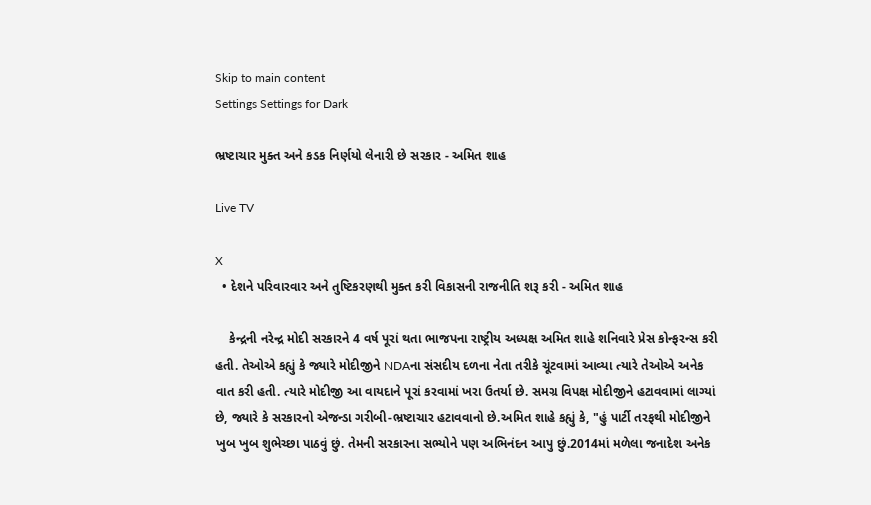Skip to main content
Settings Settings for Dark

ભ્રષ્ટાચાર મુક્ત અને કડક નિર્ણયો લેનારી છે સરકાર - અમિત શાહ

Live TV

X
  • દેશને પરિવારવાર અને તુષ્ટિકરણથી મુક્ત કરી વિકાસની રાજનીતિ શરૂ કરી - અમિત શાહ

    કેન્દ્રની નરેન્દ્ર મોદી સરકારને 4 વર્ષ પૂરાં થતા ભાજપના રાષ્ટ્રીય અધ્યક્ષ અમિત શાહે શનિવારે પ્રેસ કોન્ફરન્સ કરી હતી. તેઓએ કહ્યું કે જ્યારે મોદીજીને NDAના સંસદીય દળના નેતા તરીકે ચૂંટવામાં આવ્યા ત્યારે તેઓએ અનેક વાત કરી હતી. ત્યારે મોદીજી આ વાયદાને પૂરાં કરવામાં ખરા ઉતર્યા છે. સમગ્ર વિપક્ષ મોદીજીને હટાવવામાં લાગ્યાં છે, જ્યારે કે સરકારનો એજન્ડા ગરીબી-ભ્રષ્ટાચાર હટાવવાનો છે.અમિત શાહે કહ્યું કે, "હું પાર્ટી તરફથી મોદીજીને ખુબ ખુબ શુભેચ્છા પાઠવું છું. તેમની સરકારના સભ્યોને પણ અભિનંદન આપુ છું.2014માં મળેલા જનાદેશ અનેક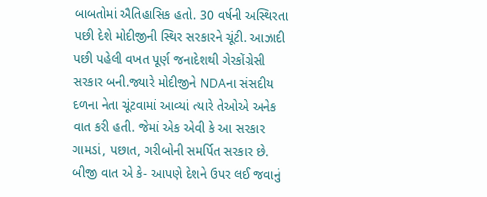બાબતોમાં ઐતિહાસિક હતો. 30 વર્ષની અસ્થિરતા પછી દેશે મોદીજીની સ્થિર સરકારને ચૂંટી. આઝાદી પછી પહેલી વખત પૂર્ણ જનાદેશથી ગેરકોંગ્રેસી સરકાર બની.જ્યારે મોદીજીને NDAના સંસદીય દળના નેતા ચૂંટવામાં આવ્યાં ત્યારે તેઓએ અનેક વાત કરી હતી. જેમાં એક એવી કે આ સરકાર ગામડાં, પછાત, ગરીબોની સમર્પિત સરકાર છે. બીજી વાત એ કે- આપણે દેશને ઉપર લઈ જવાનું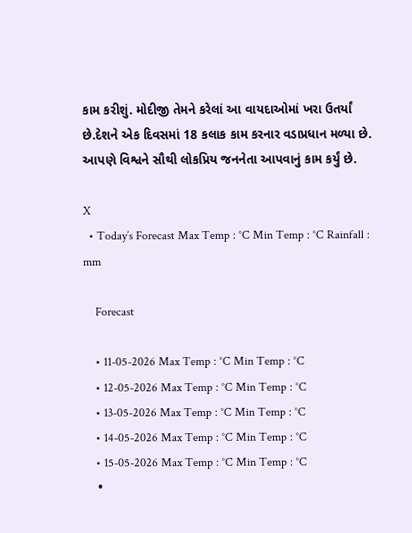કામ કરીશું. મોદીજી તેમને કરેલાં આ વાયદાઓમાં ખરા ઉતર્યાં છે.દેશને એક દિવસમાં 18 કલાક કામ કરનાર વડાપ્રધાન મળ્યા છે. આપણે વિશ્વને સૌથી લોકપ્રિય જનનેતા આપવાનું કામ કર્યું છે.

X
  • Today’s Forecast Max Temp : °C Min Temp : °C Rainfall : mm

    Forecast

    • 11-05-2026 Max Temp : °C Min Temp : °C
    • 12-05-2026 Max Temp : °C Min Temp : °C
    • 13-05-2026 Max Temp : °C Min Temp : °C
    • 14-05-2026 Max Temp : °C Min Temp : °C
    • 15-05-2026 Max Temp : °C Min Temp : °C
    •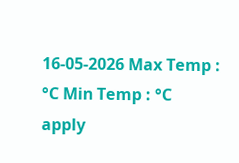16-05-2026 Max Temp : °C Min Temp : °C
apply